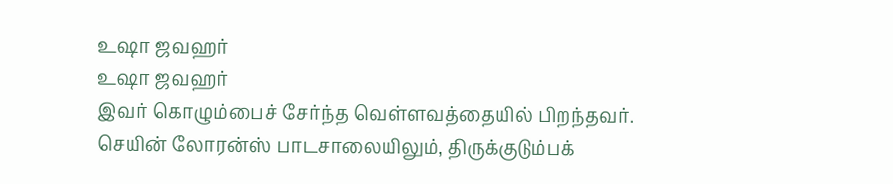உஷா ஜவஹர்
உஷா ஜவஹர்
இவர் கொழும்பைச் சேர்ந்த வெள்ளவத்தையில் பிறந்தவர்.
செயின் லோரன்ஸ் பாடசாலையிலும், திருக்குடும்பக்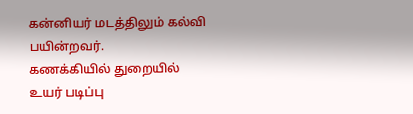கன்னியர் மடத்திலும் கல்வி பயின்றவர்.
கணக்கியில் துறையில் உயர் படிப்பு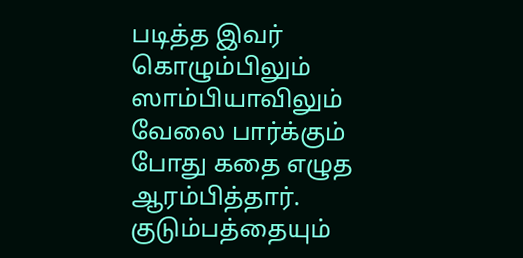படித்த இவர் கொழும்பிலும் ஸாம்பியாவிலும் வேலை பார்க்கும் போது கதை எழுத ஆரம்பித்தார்.
குடும்பத்தையும்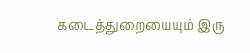கடைத்துறையையும் இரு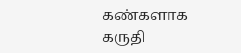கண்களாக கருதி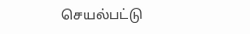செயல்பட்டு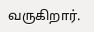வருகிறார்.